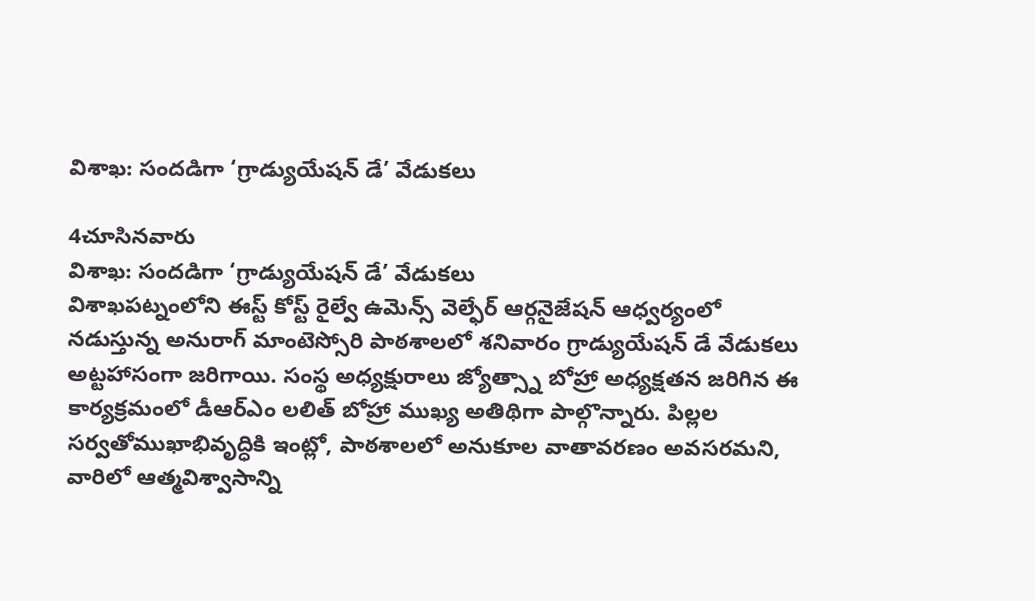విశాఖ: సందడిగా ‘గ్రాడ్యుయేషన్ డే’ వేడుకలు

4చూసినవారు
విశాఖ: సందడిగా ‘గ్రాడ్యుయేషన్ డే’ వేడుకలు
విశాఖపట్నంలోని ఈస్ట్ కోస్ట్ రైల్వే ఉమెన్స్ వెల్ఫేర్ ఆర్గనైజేషన్ ఆధ్వర్యంలో నడుస్తున్న అనురాగ్ మాంటెస్సోరి పాఠశాలలో శనివారం గ్రాడ్యుయేషన్ డే వేడుకలు అట్టహాసంగా జరిగాయి. సంస్థ అధ్యక్షురాలు జ్యోత్స్నా బోహ్రా అధ్యక్షతన జరిగిన ఈ కార్యక్రమంలో డీఆర్‌ఎం లలిత్ బోహ్రా ముఖ్య అతిథిగా పాల్గొన్నారు. పిల్లల సర్వతోముఖాభివృద్ధికి ఇంట్లో, పాఠశాలలో అనుకూల వాతావరణం అవసరమని, వారిలో ఆత్మవిశ్వాసాన్ని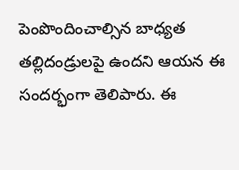పెంపొందించాల్సిన బాధ్యత తల్లిదండ్రులపై ఉందని ఆయన ఈ సందర్భంగా తెలిపారు. ఈ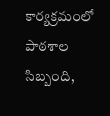కార్యక్రమంలో పాఠశాల సిబ్బంది,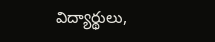విద్యార్థులు,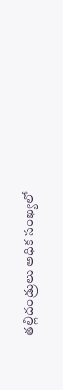తల్లిదండ్రులు అధిక సంఖ్యలో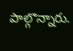పాల్గొన్నారు.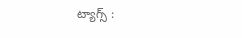ట్యాగ్స్ :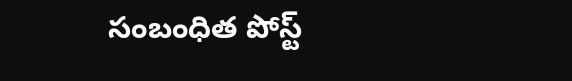సంబంధిత పోస్ట్